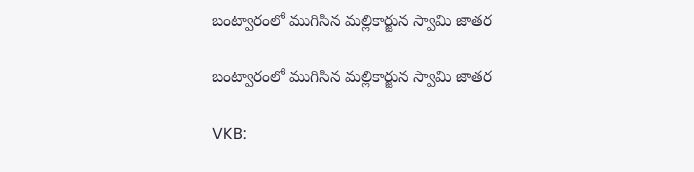బంట్వారంలో ముగిసిన మల్లికార్జున స్వామి జాతర

బంట్వారంలో ముగిసిన మల్లికార్జున స్వామి జాతర

VKB: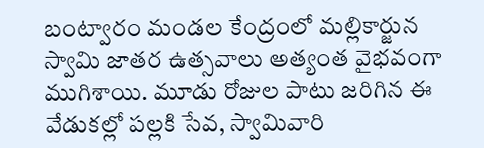బంట్వారం మండల కేంద్రంలో మల్లికార్జున స్వామి జాతర ఉత్సవాలు అత్యంత వైభవంగా ముగిశాయి. మూడు రోజుల పాటు జరిగిన ఈ వేడుకల్లో పల్లకి సేవ, స్వామివారి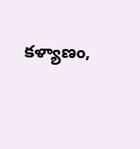కళ్యాణం,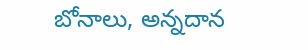బోనాలు, అన్నదాన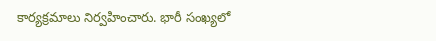కార్యక్రమాలు నిర్వహించారు. భారీ సంఖ్యలో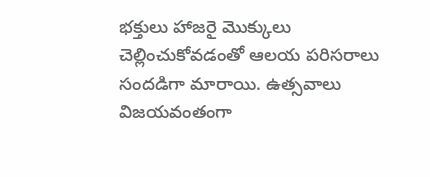భక్తులు హాజరై మొక్కులు చెల్లించుకోవడంతో ఆలయ పరిసరాలు సందడిగా మారాయి. ఉత్సవాలు విజయవంతంగా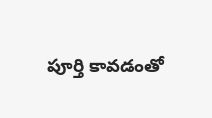పూర్తి కావడంతో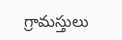గ్రామస్తులు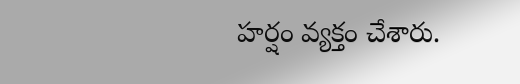హర్షం వ్యక్తం చేశారు.